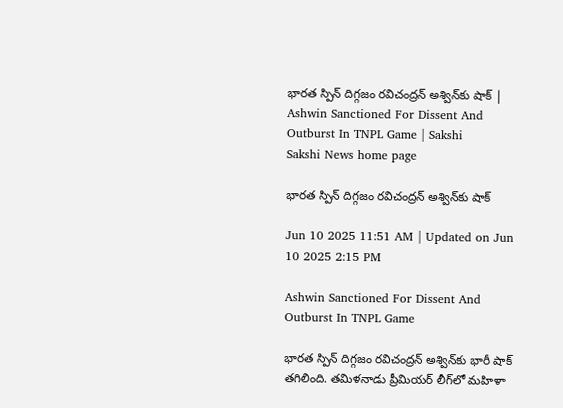భారత స్పిన్‌ దిగ్గజం రవిచంద్రన్‌ అశ్విన్‌కు షాక్‌ | Ashwin Sanctioned For Dissent And Outburst In TNPL Game | Sakshi
Sakshi News home page

భారత స్పిన్‌ దిగ్గజం రవిచంద్రన్‌ అశ్విన్‌కు షాక్‌

Jun 10 2025 11:51 AM | Updated on Jun 10 2025 2:15 PM

Ashwin Sanctioned For Dissent And Outburst In TNPL Game

భారత స్పిన్‌ దిగ్గజం రవిచంద్రన్‌ అశ్విన్‌కు భారీ షాక్‌ తగిలింది. తమిళనాడు ప్రీమియర్‌ లీగ్‌లో మహిళా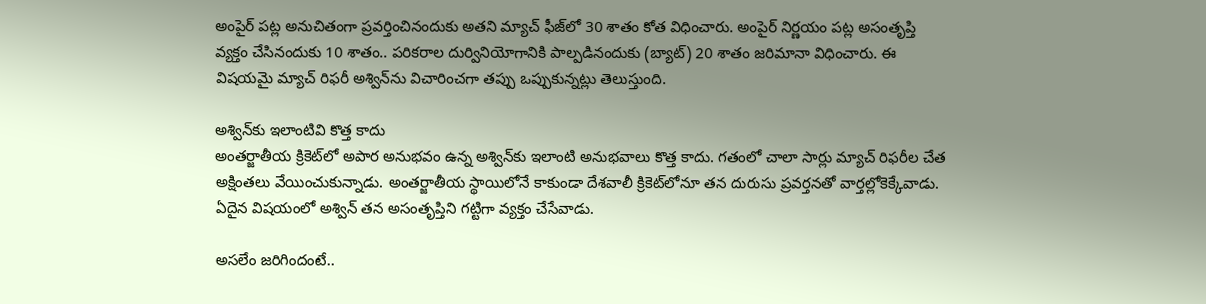అంపైర్‌ పట్ల అనుచితంగా ప్రవర్తించినందుకు అతని మ్యాచ్‌ ఫీజ్‌లో 30 శాతం కోత విధించారు. అంపైర్‌ నిర్ణయం పట్ల అసంతృప్తి వ్యక్తం చేసినందుకు 10 శాతం.. పరికరాల దుర్వినియోగానికి పాల్పడినందుకు (బ్యాట్‌) 20 శాతం జరిమానా విధించారు. ఈ విషయమై మ్యాచ్‌ రిఫరీ అశ్విన్‌ను విచారించగా తప్పు ఒప్పుకున్నట్లు తెలుస్తుంది.

అశ్విన్‌కు ఇలాంటివి కొత్త కాదు
అంతర్జాతీయ క్రికెట్‌లో అపార అనుభవం ఉన్న అశ్విన్‌కు ఇలాంటి అనుభవాలు కొత్త కాదు. గతంలో చాలా సార్లు మ్యాచ్‌ రిఫరీల చేత అక్షింతలు వేయించుకున్నాడు. అంతర్జాతీయ స్థాయిలోనే కాకుండా దేశవాలీ క్రికెట్‌లోనూ తన దురుసు ప్రవర్తనతో వార్తల్లోకెక్కేవాడు. ఏదైన విషయంలో అశ్విన్‌ తన అసంతృప్తిని గట్టిగా వ్యక్తం చేసేవాడు.

అసలేం జరిగిందంటే..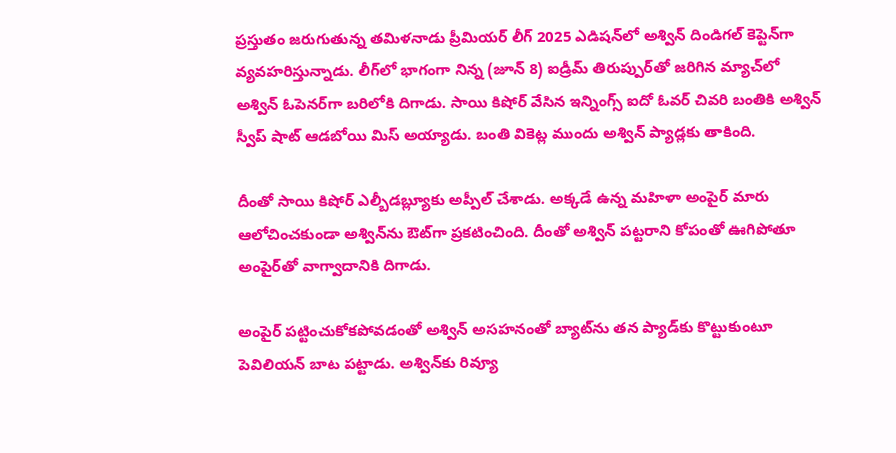ప్రస్తుతం జరుగుతున్న తమిళనాడు ప్రీమియర్‌ లీగ్‌ 2025 ఎడిషన్‌లో అశ్విన్‌ దిండిగల్‌ కెప్టెన్‌గా వ్యవహరిస్తున్నాడు. లీగ్‌లో భాగంగా నిన్న (జూన్‌ 8) ఐడ్రీమ్‌ తిరుప్పుర్‌తో జరిగిన మ్యాచ్‌లో అశ్విన్‌ ఓపెనర్‌గా బరిలోకి దిగాడు. సాయి కిషోర్‌ వేసిన ఇన్నింగ్స్‌ ఐదో ఓవర్‌ చివరి బంతికి అశ్విన్‌ స్వీప్‌ షాట్‌ ఆడబోయి మిస్‌ అయ్యాడు. బంతి వికెట్ల ముందు అశ్విన్‌ ప్యాడ్లకు తాకింది.

దీంతో సాయి కిషోర్‌ ఎల్బీడబ్ల్యూకు అప్పీల్‌ చేశాడు. అక్కడే ఉన్న మహిళా అంపైర్‌ మారు ఆలోచించకుండా అశ్విన్‌ను ఔట్‌గా ప్రకటించింది. దీంతో అశ్విన్‌ పట్టరాని కోపంతో ఊగిపోతూ అంపైర్‌తో వాగ్వాదానికి దిగాడు.

అంపైర్‌ పట్టించుకోకపోవడంతో అశ్విన్‌ అసహనంతో బ్యాట్‌ను తన ప్యాడ్‌కు కొట్టుకుంటూ పెవిలియన్‌ బాట పట్టాడు. అశ్విన్‌కు రివ్యూ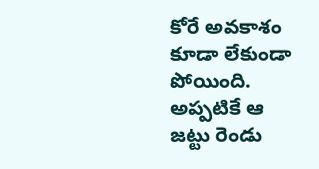కోరే అవకాశం కూడా లేకుండా పోయింది. అప్పటికే ఆ జట్టు రెండు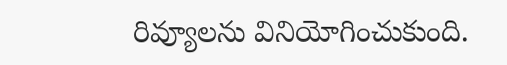రివ్యూలను వినియోగించుకుంది.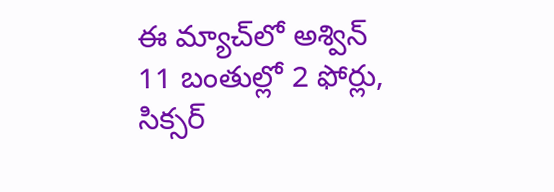ఈ మ్యాచ్‌లో అశ్విన్‌ 11 బంతుల్లో 2 ఫోర్లు, సిక్సర్‌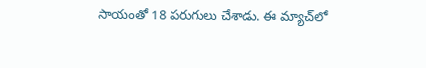సాయంతో 18 పరుగులు చేశాడు. ఈ మ్యాచ్‌లో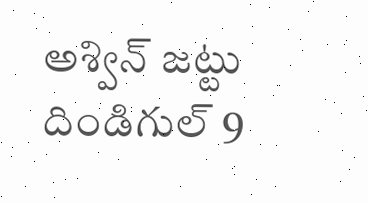అశ్విన్‌ జట్టు దిండిగుల్‌ 9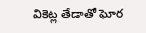వికెట్ల తేడాతో ఘోర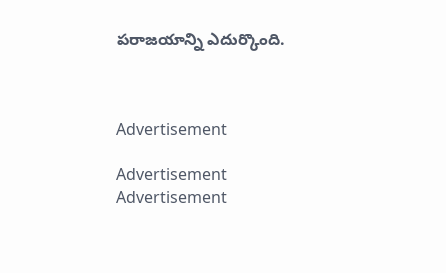పరాజయాన్ని ఎదుర్కొంది.



Advertisement

Advertisement
Advertisement